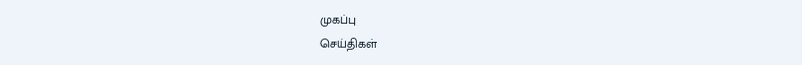முகப்பு
செய்திகள்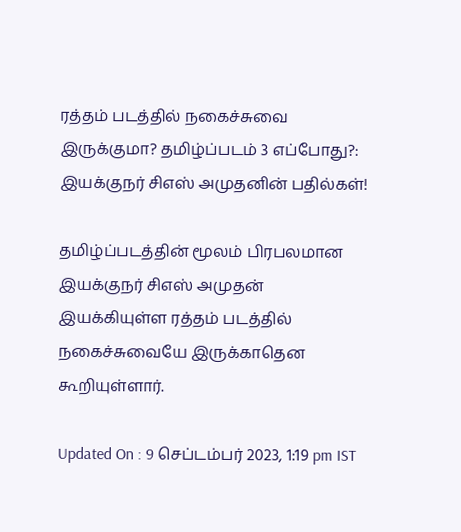ரத்தம் படத்தில் நகைச்சுவை இருக்குமா? தமிழ்ப்படம் 3 எப்போது?: இயக்குநர் சிஎஸ் அமுதனின் பதில்கள்!

தமிழ்ப்படத்தின் மூலம் பிரபலமான இயக்குநர் சிஎஸ் அமுதன் இயக்கியுள்ள ரத்தம் படத்தில் நகைச்சுவையே இருக்காதென கூறியுள்ளார்.

Updated On : 9 செப்டம்பர் 2023, 1:19 pm IST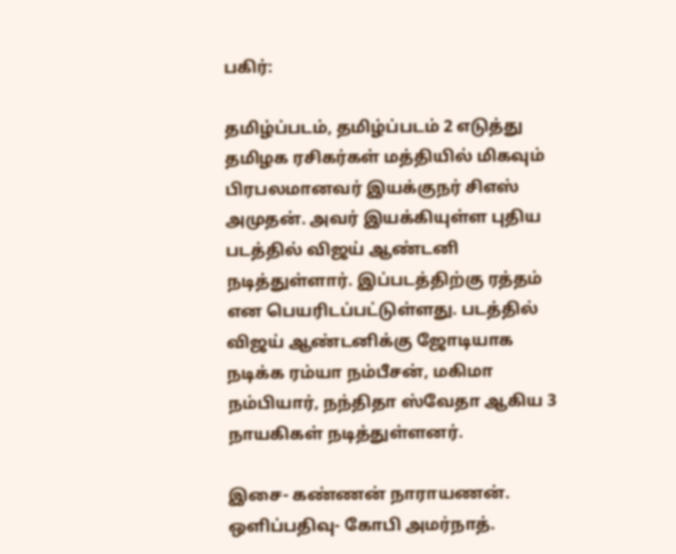பகிர்:

தமிழ்ப்படம், தமிழ்ப்படம் 2 எடுத்து தமிழக ரசிகர்கள் மத்தியில் மிகவும் பிரபலமானவர் இயக்குநர் சிஎஸ் அமுதன். அவர் இயக்கியுள்ள புதிய படத்தில் விஜய் ஆண்டனி நடித்துள்ளார். இப்படத்திற்கு ரத்தம் என பெயரிடப்பட்டுள்ளது. படத்தில் விஜய் ஆண்டனிக்கு ஜோடியாக நடிக்க ரம்யா நம்பீசன், மகிமா நம்பியார், நந்திதா ஸ்வேதா ஆகிய 3 நாயகிகள் நடித்துள்ளனர்.

இசை- கண்ணன் நாராயணன். ஒளிப்பதிவு- கோபி அமர்நாத்.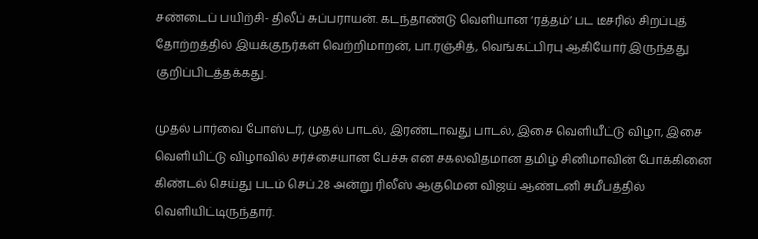சண்டைப் பயிற்சி- திலீப் சுப்பராயன். கடந்தாண்டு வெளியான ‘ரத்தம்’ பட டீசரில் சிறப்புத் தோற்றத்தில் இயக்குநர்கள் வெற்றிமாறன், பா.ரஞ்சித், வெங்கட்பிரபு ஆகியோர் இருந்தது குறிப்பிடத்தக்கது.

முதல் பார்வை போஸ்டர், முதல் பாடல், இரண்டாவது பாடல், இசை வெளியீட்டு விழா, இசை வெளியிட்டு விழாவில் சர்ச்சையான பேச்சு என சகலவிதமான தமிழ் சினிமாவின் போக்கினை கிண்டல் செய்து படம் செப்.28 அன்று ரிலீஸ் ஆகுமென விஜய் ஆண்டனி சமீபத்தில் வெளியிட்டிருந்தார்.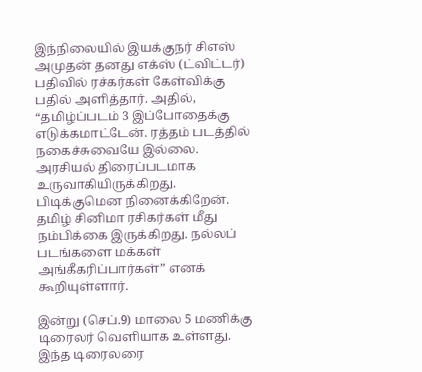இந்நிலையில் இயக்குநர் சிஎஸ் அமுதன் தனது எக்ஸ் (ட்விட்டர்) பதிவில் ரச்கர்கள் கேள்விக்கு பதில் அளித்தார். அதில், “தமிழ்ப்படம் 3 இப்போதைக்கு எடுக்கமாட்டேன். ரத்தம் படத்தில் நகைச்சுவையே இல்லை. அரசியல் திரைப்படமாக உருவாகியிருக்கிறது. பிடிக்குமென நினைக்கிறேன். தமிழ் சினிமா ரசிகர்கள் மீது நம்பிக்கை இருக்கிறது. நல்லப் படங்களை மக்கள் அங்கீகரிப்பார்கள்” எனக் கூறியுள்ளார்.

இன்று (செப்.9) மாலை 5 மணிக்கு டிரைலர் வெளியாக உள்ளது. இந்த டிரைலரை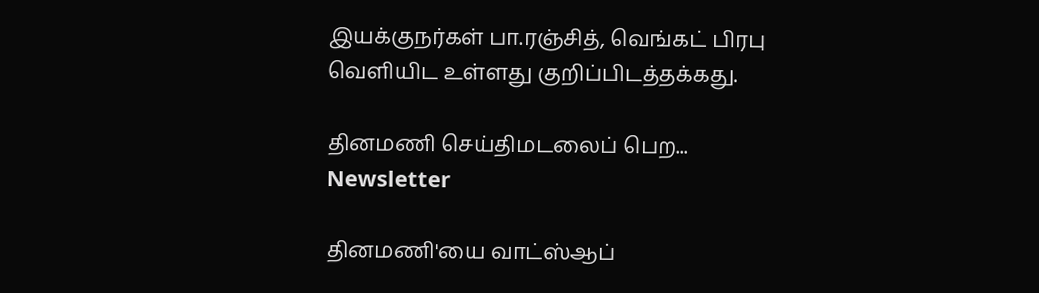இயக்குநர்கள் பா.ரஞ்சித், வெங்கட் பிரபு வெளியிட உள்ளது குறிப்பிடத்தக்கது.

தினமணி செய்திமடலைப் பெற... Newsletter

தினமணி'யை வாட்ஸ்ஆப்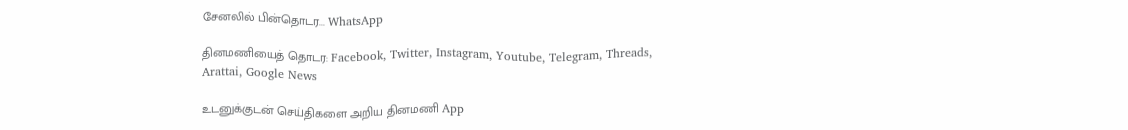சேனலில் பின்தொடர... WhatsApp

தினமணியைத் தொடர: Facebook, Twitter, Instagram, Youtube, Telegram, Threads, Arattai, Google News

உடனுக்குடன் செய்திகளை அறிய தினமணி App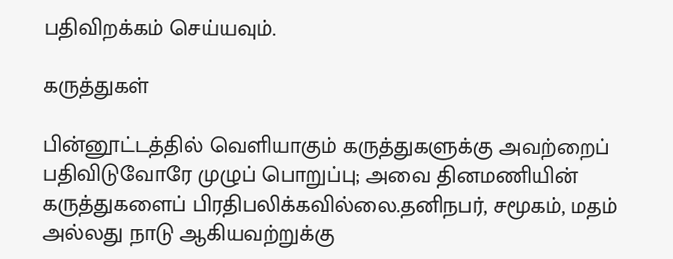பதிவிறக்கம் செய்யவும்.

கருத்துகள்

பின்னூட்டத்தில் வெளியாகும் கருத்துகளுக்கு அவற்றைப் பதிவிடுவோரே முழுப் பொறுப்பு; அவை தினமணியின் கருத்துகளைப் பிரதிபலிக்கவில்லை.தனிநபர், சமூகம், மதம் அல்லது நாடு ஆகியவற்றுக்கு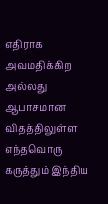எதிராக அவமதிக்கிற அல்லது ஆபாசமான விதத்திலுள்ள எந்தவொரு கருத்தும் இந்திய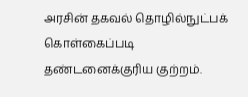அரசின் தகவல் தொழில்நுட்பக் கொள்கைப்படி தண்டனைக்குரிய குற்றம்.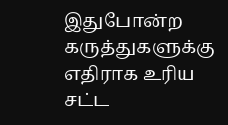இதுபோன்ற கருத்துகளுக்கு எதிராக உரிய சட்ட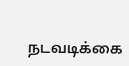நடவடிக்கை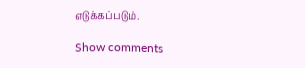எடுக்கப்படும்.

Show comments